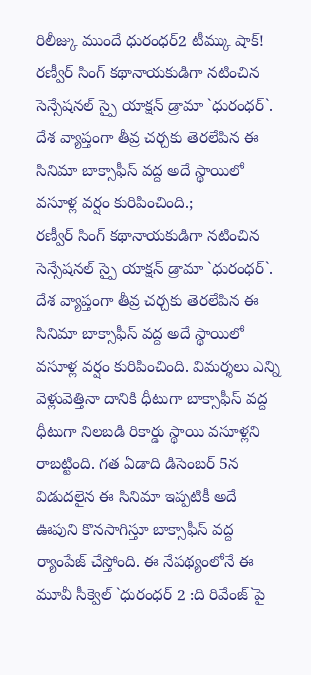రిలీజ్కు ముందే ధురంధర్2 టీమ్కు షాక్!
రణ్వీర్ సింగ్ కథానాయకుడిగా నటించిన సెన్సేషనల్ స్పై యాక్షన్ డ్రామా `ధురంధర్`. దేశ వ్యాప్తంగా తీవ్ర చర్చకు తెరలేపిన ఈ సినిమా బాక్సాఫీస్ వద్ద అదే స్థాయిలో వసూళ్ల వర్షం కురిపించింది.;
రణ్వీర్ సింగ్ కథానాయకుడిగా నటించిన సెన్సేషనల్ స్పై యాక్షన్ డ్రామా `ధురంధర్`. దేశ వ్యాప్తంగా తీవ్ర చర్చకు తెరలేపిన ఈ సినిమా బాక్సాఫీస్ వద్ద అదే స్థాయిలో వసూళ్ల వర్షం కురిపించింది. విమర్శలు ఎన్ని వెళ్లువెత్తినా దానికి ధీటుగా బాక్సాఫీస్ వద్ద ధీటుగా నిలబడి రికార్డు స్థాయి వసూళ్లని రాబట్టింది. గత ఏడాది డిసెంబర్ 5న విడుదలైన ఈ సినిమా ఇప్పటికీ అదే ఊపుని కొనసాగిస్తూ బాక్సాఫీస్ వద్ద ర్యాంపేజ్ చేస్తోంది. ఈ నేపథ్యంలోనే ఈ మూవీ సీక్వెల్ `ధురంధర్ 2 :ది రివేంజ్`పై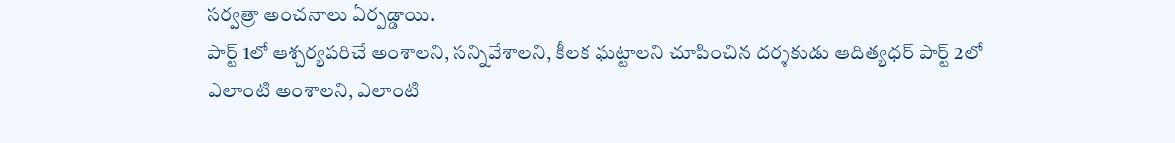సర్వత్రా అంచనాలు ఏర్పడ్డాయి.
పార్ట్ 1లో ఆశ్చర్యపరిచే అంశాలని, సన్నివేశాలని, కీలక ఘట్టాలని చూపించిన దర్శకుడు ఆదిత్యధర్ పార్ట్ 2లో ఎలాంటి అంశాలని, ఎలాంటి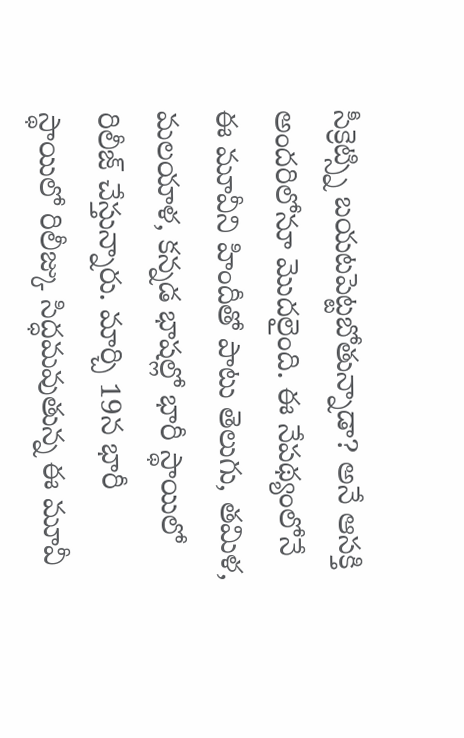సీక్రెట్స్ని బయటపెట్టబోతున్నాడా? అనే ఆసక్తి అందరిలోనూ మొదలైంది. ఈ నేపథ్యంలోనే ఈ మూవీని హిందీతో పాటు తెలుగు, తమిళ, మలయాళ, కన్నడ భాషల్లో భారీ స్థాయిలో రిలీజ్ చేస్తున్నారు. మార్చి 19న భారీ స్థాయిలో రిలీజ్కు సిద్ధమవుతున్న ఈ మూవీ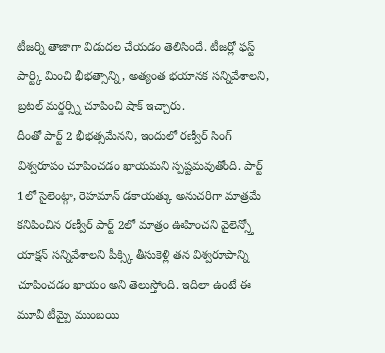టీజర్ని తాజాగా విడుదల చేయడం తెలిసిందే. టీజర్లో ఫస్ట్ పార్ట్కి మించి భీభత్సాన్ని, అత్యంత భయానక సన్నివేశాలని, బ్రటల్ మర్డర్స్ని చూపించి షాక్ ఇచ్చారు.
దీంతో పార్ట్ 2 భీభత్సమేనని, ఇందులో రణ్వీర్ సింగ్ విశ్వరూపం చూపించడం ఖాయమని స్పష్టమవుతోంది. పార్ట్ 1లో సైలెంట్గా, రెహమాన్ డకాయత్కు అనుచరిగా మాత్రమే కనిపించిన రణ్వీర్ పార్ట్ 2లో మాత్రం ఊహించని వైలెన్స్తో యాక్షన్ సన్నివేశాలని పీక్స్కి తీసుకెళ్లి తన విశ్వరూపాన్ని చూపించడం ఖాయం అని తెలుస్తోంది. ఇదిలా ఉంటే ఈ మూవీ టీమ్పై ముంబయి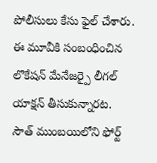పోలీసులు కేసు ఫైల్ చేశారు. ఈ మూవీకి సంబంధించిన లొకేషన్ మేనేజర్పై లీగల్ యాక్షన్ తీసుకున్నారట.
సౌత్ ముంబయిలోని ఫోర్ట్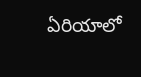ఏరియాలో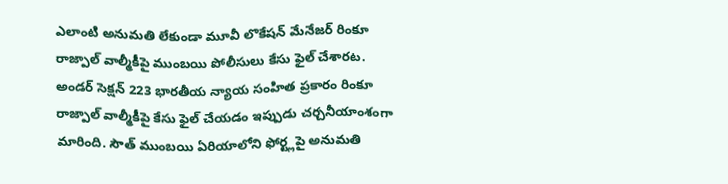ఎలాంటి అనుమతి లేకుండా మూవీ లొకేషన్ మేనేజర్ రింకూ రాజ్పాల్ వాల్మీకీపై ముంబయి పోలీసులు కేసు ఫైల్ చేశారట. అండర్ సెక్షన్ 223 భారతీయ న్యాయ సంహిత ప్రకారం రింకూ రాజ్పాల్ వాల్మీకీపై కేసు ఫైల్ చేయడం ఇప్పుడు చర్చనీయాంశంగా మారింది. సౌత్ ముంబయి ఏరియాలోని ఫోర్ట్లపై అనుమతి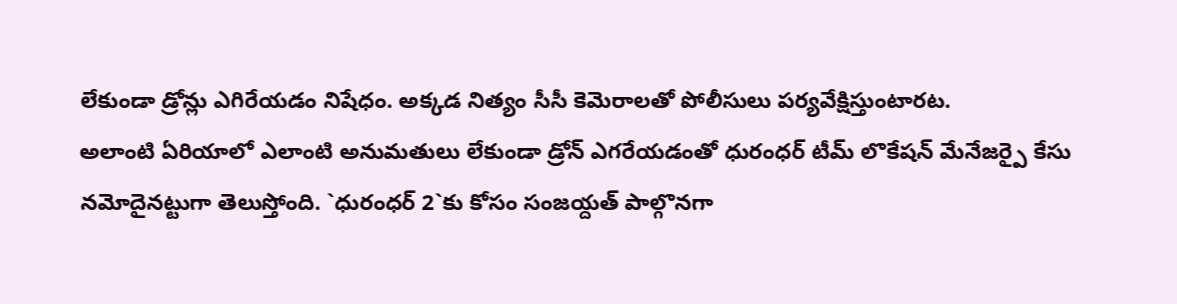లేకుండా డ్రోన్లు ఎగిరేయడం నిషేధం. అక్కడ నిత్యం సీసీ కెమెరాలతో పోలీసులు పర్యవేక్షిస్తుంటారట.
అలాంటి ఏరియాలో ఎలాంటి అనుమతులు లేకుండా డ్రోన్ ఎగరేయడంతో ధురంధర్ టీమ్ లొకేషన్ మేనేజర్పై కేసు నమోదైనట్టుగా తెలుస్తోంది. `ధురంధర్ 2`కు కోసం సంజయ్దత్ పాల్గొనగా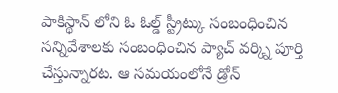పాకిస్థాన్ లోని ఓ ఓల్డ్ స్ట్రీట్కు సంబంధించిన సన్నివేశాలకు సంబంధించిన ప్యాచ్ వర్క్ని పూర్తి చేస్తున్నారట. ఆ సమయంలోనే డ్రోన్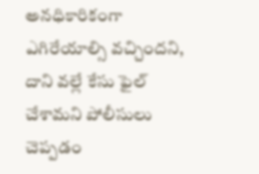అనధికారికంగా ఎగిరేయాల్సి వచ్చిందని, దాని వల్లే కేసు ఫైల్ చేశామని పోలీసులు చెప్పడం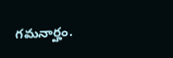గమనార్హం.